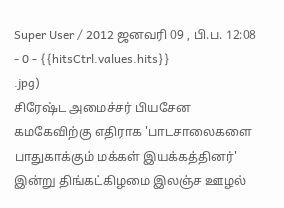Super User / 2012 ஜனவரி 09 , பி.ப. 12:08 - 0 - {{hitsCtrl.values.hits}}
.jpg)
சிரேஷ்ட அமைச்சர் பியசேன கமகேவிற்கு எதிராக 'பாடசாலைகளை பாதுகாக்கும் மக்கள் இயக்கத்தினர்' இன்று திங்கட்கிழமை இலஞ்ச ஊழல்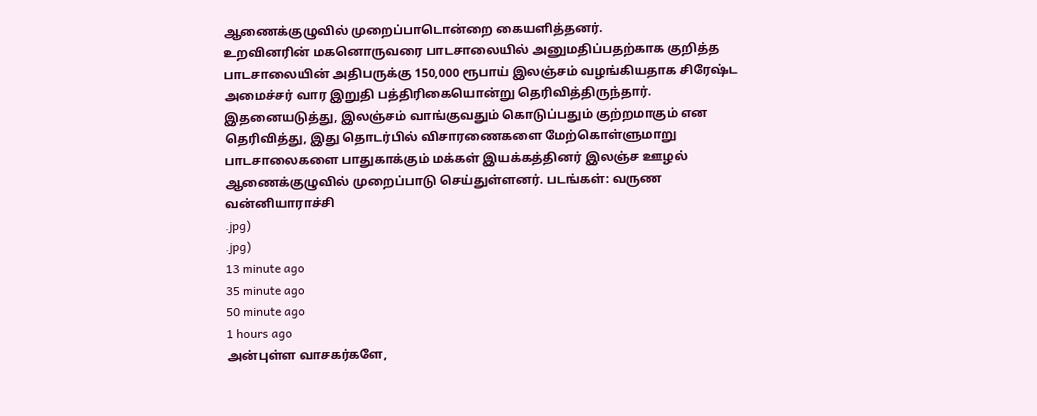ஆணைக்குழுவில் முறைப்பாடொன்றை கையளித்தனர்.
உறவினரின் மகனொருவரை பாடசாலையில் அனுமதிப்பதற்காக குறித்த பாடசாலையின் அதிபருக்கு 150,000 ரூபாய் இலஞ்சம் வழங்கியதாக சிரேஷ்ட அமைச்சர் வார இறுதி பத்திரிகையொன்று தெரிவித்திருந்தார்.
இதனையடுத்து, இலஞ்சம் வாங்குவதும் கொடுப்பதும் குற்றமாகும் என தெரிவித்து, இது தொடர்பில் விசாரணைகளை மேற்கொள்ளுமாறு பாடசாலைகளை பாதுகாக்கும் மக்கள் இயக்கத்தினர் இலஞ்ச ஊழல் ஆணைக்குழுவில் முறைப்பாடு செய்துள்ளனர். படங்கள்: வருண வன்னியாராச்சி
.jpg)
.jpg)
13 minute ago
35 minute ago
50 minute ago
1 hours ago
அன்புள்ள வாசகர்களே,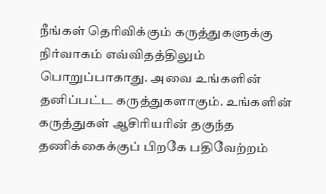நீங்கள் தெரிவிக்கும் கருத்துகளுக்கு நிர்வாகம் எவ்விதத்திலும் பொறுப்பாகாது. அவை உங்களின் தனிப்பட்ட கருத்துகளாகும். உங்களின் கருத்துகள் ஆசிரியரின் தகுந்த தணிக்கைக்குப் பிறகே பதிவேற்றம்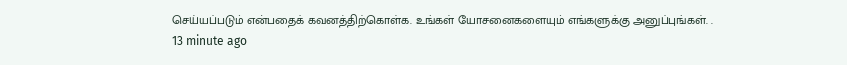செய்யப்படும் என்பதைக் கவனத்திற்கொள்க. உங்கள் யோசனைகளையும் எங்களுக்கு அனுப்புங்கள். .
13 minute ago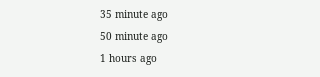35 minute ago
50 minute ago
1 hours ago